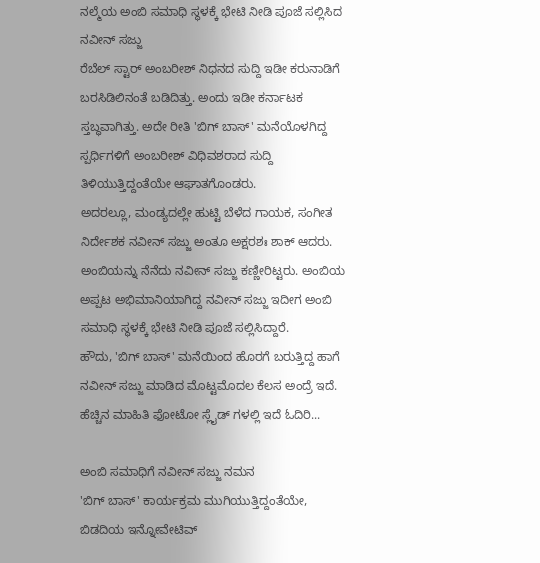ನಲ್ಮೆಯ ಅಂಬಿ ಸಮಾಧಿ ಸ್ಥಳಕ್ಕೆ ಭೇಟಿ ನೀಡಿ ಪೂಜೆ ಸಲ್ಲಿಸಿದ ನವೀನ್ ಸಜ್ಜು
ರೆಬೆಲ್ ಸ್ಟಾರ್ ಅಂಬರೀಶ್ ನಿಧನದ ಸುದ್ದಿ ಇಡೀ ಕರುನಾಡಿಗೆ ಬರಸಿಡಿಲಿನಂತೆ ಬಡಿದಿತ್ತು. ಅಂದು ಇಡೀ ಕರ್ನಾಟಕ ಸ್ತಬ್ಧವಾಗಿತ್ತು. ಅದೇ ರೀತಿ 'ಬಿಗ್ ಬಾಸ್' ಮನೆಯೊಳಗಿದ್ದ ಸ್ಪರ್ಧಿಗಳಿಗೆ ಅಂಬರೀಶ್ ವಿಧಿವಶರಾದ ಸುದ್ದಿ ತಿಳಿಯುತ್ತಿದ್ದಂತೆಯೇ ಆಘಾತಗೊಂಡರು.
ಅದರಲ್ಲೂ, ಮಂಡ್ಯದಲ್ಲೇ ಹುಟ್ಟಿ ಬೆಳೆದ ಗಾಯಕ, ಸಂಗೀತ ನಿರ್ದೇಶಕ ನವೀನ್ ಸಜ್ಜು ಅಂತೂ ಅಕ್ಷರಶಃ ಶಾಕ್ ಆದರು. ಅಂಬಿಯನ್ನು ನೆನೆದು ನವೀನ್ ಸಜ್ಜು ಕಣ್ಣೀರಿಟ್ಟರು. ಅಂಬಿಯ ಅಪ್ಪಟ ಅಭಿಮಾನಿಯಾಗಿದ್ದ ನವೀನ್ ಸಜ್ಜು ಇದೀಗ ಅಂಬಿ ಸಮಾಧಿ ಸ್ಥಳಕ್ಕೆ ಭೇಟಿ ನೀಡಿ ಪೂಜೆ ಸಲ್ಲಿಸಿದ್ದಾರೆ.
ಹೌದು, 'ಬಿಗ್ ಬಾಸ್' ಮನೆಯಿಂದ ಹೊರಗೆ ಬರುತ್ತಿದ್ದ ಹಾಗೆ ನವೀನ್ ಸಜ್ಜು ಮಾಡಿದ ಮೊಟ್ಟಮೊದಲ ಕೆಲಸ ಅಂದ್ರೆ ಇದೆ. ಹೆಚ್ಚಿನ ಮಾಹಿತಿ ಫೋಟೋ ಸ್ಲೈಡ್ ಗಳಲ್ಲಿ ಇದೆ ಓದಿರಿ...

ಅಂಬಿ ಸಮಾಧಿಗೆ ನವೀನ್ ಸಜ್ಜು ನಮನ
'ಬಿಗ್ ಬಾಸ್' ಕಾರ್ಯಕ್ರಮ ಮುಗಿಯುತ್ತಿದ್ದಂತೆಯೇ, ಬಿಡದಿಯ ಇನ್ನೋವೇಟಿವ್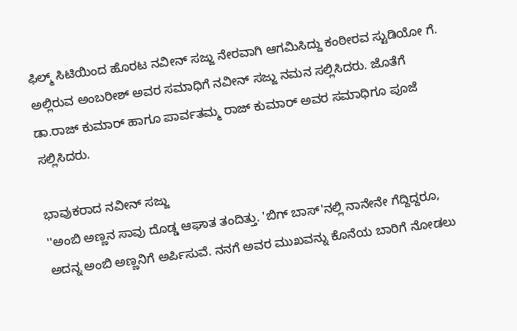ಫಿಲ್ಮ್ ಸಿಟಿಯಿಂದ ಹೊರಟ ನವೀನ್ ಸಜ್ಜು ನೇರವಾಗಿ ಆಗಮಿಸಿದ್ದು ಕಂಠೀರವ ಸ್ಟುಡಿಯೋ ಗೆ. ಅಲ್ಲಿರುವ ಅಂಬರೀಶ್ ಅವರ ಸಮಾಧಿಗೆ ನವೀನ್ ಸಜ್ಜು ನಮನ ಸಲ್ಲಿಸಿದರು. ಜೊತೆಗೆ ಡಾ.ರಾಜ್ ಕುಮಾರ್ ಹಾಗೂ ಪಾರ್ವತಮ್ಮ ರಾಜ್ ಕುಮಾರ್ ಅವರ ಸಮಾಧಿಗೂ ಪೂಜೆ ಸಲ್ಲಿಸಿದರು.

ಭಾವುಕರಾದ ನವೀನ್ ಸಜ್ಜು
''ಅಂಬಿ ಅಣ್ಣನ ಸಾವು ದೊಡ್ಡ ಆಘಾತ ತಂದಿತ್ತು. 'ಬಿಗ್ ಬಾಸ್'ನಲ್ಲಿ ನಾನೇನೇ ಗೆದ್ದಿದ್ದರೂ, ಅದನ್ನ ಅಂಬಿ ಅಣ್ಣನಿಗೆ ಅರ್ಪಿಸುವೆ. ನನಗೆ ಅವರ ಮುಖವನ್ನು ಕೊನೆಯ ಬಾರಿಗೆ ನೋಡಲು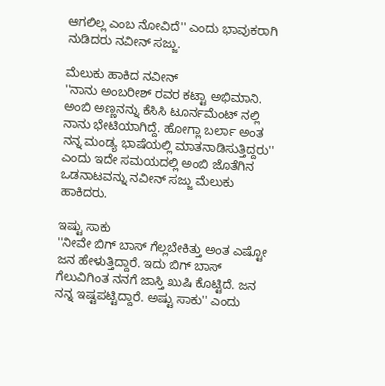ಆಗಲಿಲ್ಲ ಎಂಬ ನೋವಿದೆ'' ಎಂದು ಭಾವುಕರಾಗಿ ನುಡಿದರು ನವೀನ್ ಸಜ್ಜು.

ಮೆಲುಕು ಹಾಕಿದ ನವೀನ್
''ನಾನು ಅಂಬರೀಶ್ ರವರ ಕಟ್ಟಾ ಅಭಿಮಾನಿ. ಅಂಬಿ ಅಣ್ಣನನ್ನು ಕೆಸಿಸಿ ಟೂರ್ನಮೆಂಟ್ ನಲ್ಲಿ ನಾನು ಭೇಟಿಯಾಗಿದ್ದೆ. ಹೋಗ್ಲಾ ಬರ್ಲಾ ಅಂತ ನನ್ನ ಮಂಡ್ಯ ಭಾಷೆಯಲ್ಲಿ ಮಾತನಾಡಿಸುತ್ತಿದ್ದರು'' ಎಂದು ಇದೇ ಸಮಯದಲ್ಲಿ ಅಂಬಿ ಜೊತೆಗಿನ ಒಡನಾಟವನ್ನು ನವೀನ್ ಸಜ್ಜು ಮೆಲುಕು ಹಾಕಿದರು.

ಇಷ್ಟು ಸಾಕು
''ನೀವೇ ಬಿಗ್ ಬಾಸ್ ಗೆಲ್ಲಬೇಕಿತ್ತು ಅಂತ ಎಷ್ಟೋ ಜನ ಹೇಳುತ್ತಿದ್ದಾರೆ. ಇದು ಬಿಗ್ ಬಾಸ್ ಗೆಲುವಿಗಿಂತ ನನಗೆ ಜಾಸ್ತಿ ಖುಷಿ ಕೊಟ್ಟಿದೆ. ಜನ ನನ್ನ ಇಷ್ಟಪಟ್ಟಿದ್ದಾರೆ. ಅಷ್ಟು ಸಾಕು'' ಎಂದು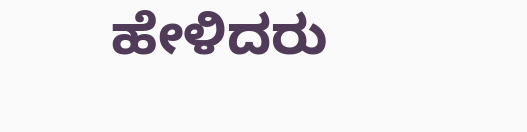ಹೇಳಿದರು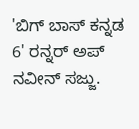'ಬಿಗ್ ಬಾಸ್ ಕನ್ನಡ 6' ರನ್ನರ್ ಅಪ್ ನವೀನ್ ಸಜ್ಜು.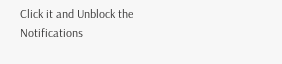Click it and Unblock the Notifications